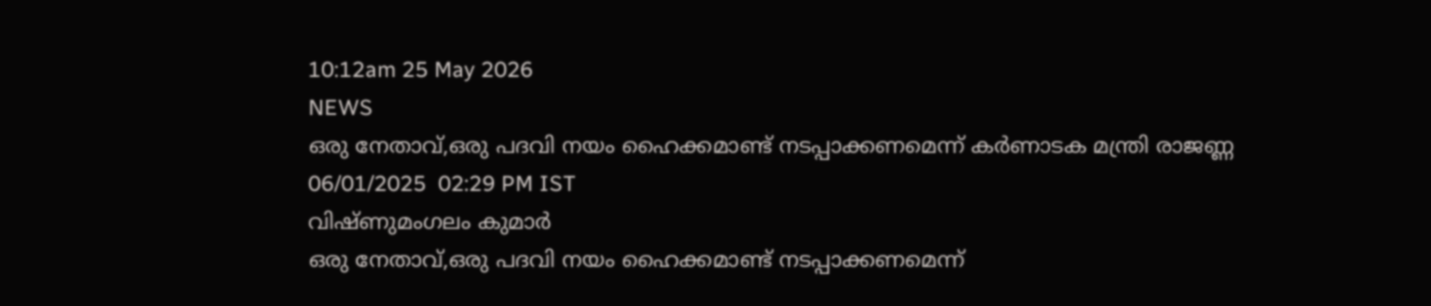10:12am 25 May 2026
NEWS
ഒരു നേതാവ്,ഒരു പദവി നയം ഹൈക്കമാണ്ട് നടപ്പാക്കണമെന്ന് കർണാടക മന്ത്രി രാജണ്ണ
06/01/2025  02:29 PM IST
വിഷ്ണുമംഗലം കുമാർ
ഒരു നേതാവ്,ഒരു പദവി നയം ഹൈക്കമാണ്ട് നടപ്പാക്കണമെന്ന്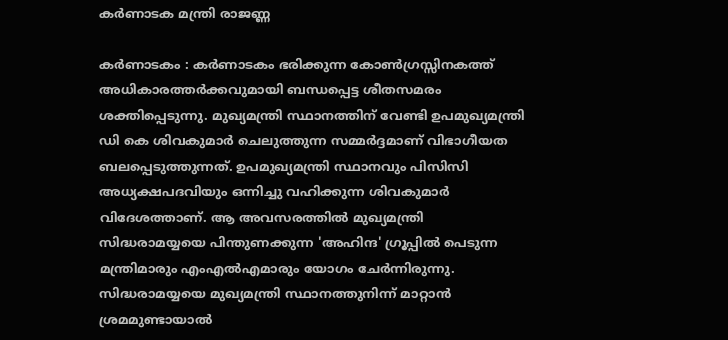കർണാടക മന്ത്രി രാജണ്ണ

കർണാടകം : കർണാടകം ഭരിക്കുന്ന കോൺഗ്രസ്സിനകത്ത് അധികാരത്തർക്കവുമായി ബന്ധപ്പെട്ട ശീതസമരം ശക്തിപ്പെടുന്നു. മുഖ്യമന്ത്രി സ്ഥാനത്തിന് വേണ്ടി ഉപമുഖ്യമന്ത്രി ഡി കെ ശിവകുമാർ ചെലുത്തുന്ന സമ്മർദ്ദമാണ് വിഭാഗീയത ബലപ്പെടുത്തുന്നത്. ഉപമുഖ്യമന്ത്രി സ്ഥാനവും പിസിസി അധ്യക്ഷപദവിയും ഒന്നിച്ചു വഹിക്കുന്ന ശിവകുമാർ വിദേശത്താണ്. ആ അവസരത്തിൽ മുഖ്യമന്ത്രി സിദ്ധരാമയ്യയെ പിന്തുണക്കുന്ന 'അഹിന്ദ' ഗ്രൂപ്പിൽ പെടുന്ന മന്ത്രിമാരും എംഎൽഎമാരും യോഗം ചേർന്നിരുന്നു. സിദ്ധരാമയ്യയെ മുഖ്യമന്ത്രി സ്ഥാനത്തുനിന്ന് മാറ്റാൻ ശ്രമമുണ്ടായാൽ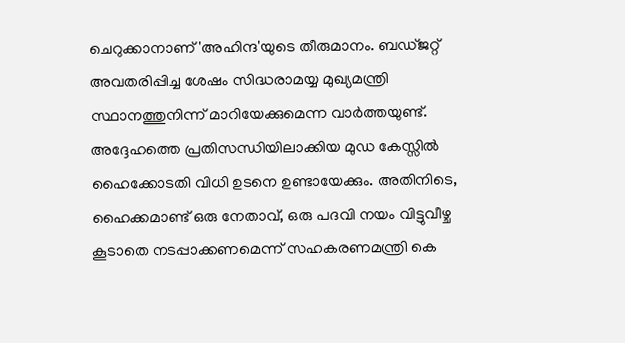ചെറുക്കാനാണ് 'അഹിന്ദ'യുടെ തീരുമാനം. ബഡ്ജറ്റ് അവതരിപ്പിച്ച ശേഷം സിദ്ധരാമയ്യ മുഖ്യമന്ത്രി സ്ഥാനത്തുനിന്ന് മാറിയേക്കുമെന്ന വാർത്തയുണ്ട്. അദ്ദേഹത്തെ പ്രതിസന്ധിയിലാക്കിയ മുഡ കേസ്സിൽ ഹൈക്കോടതി വിധി ഉടനെ ഉണ്ടായേക്കും. അതിനിടെ, ഹൈക്കമാണ്ട് ഒരു നേതാവ്, ഒരു പദവി നയം വിട്ടുവീഴ്ച കൂടാതെ നടപ്പാക്കണമെന്ന് സഹകരണമന്ത്രി കെ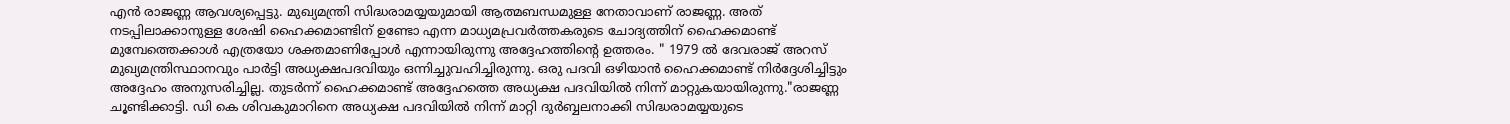എൻ രാജണ്ണ ആവശ്യപ്പെട്ടു. മുഖ്യമന്ത്രി സിദ്ധരാമയ്യയുമായി ആത്മബന്ധമുള്ള നേതാവാണ് രാജണ്ണ. അത് നടപ്പിലാക്കാനുള്ള ശേഷി ഹൈക്കമാണ്ടിന് ഉണ്ടോ എന്ന മാധ്യമപ്രവർത്തകരുടെ ചോദ്യത്തിന് ഹൈക്കമാണ്ട് മുമ്പേത്തെക്കാൾ എത്രയോ ശക്തമാണിപ്പോൾ എന്നായിരുന്നു അദ്ദേഹത്തിന്റെ ഉത്തരം. " 1979 ൽ ദേവരാജ് അറസ് മുഖ്യമന്ത്രിസ്ഥാനവും പാർട്ടി അധ്യക്ഷപദവിയും ഒന്നിച്ചുവഹിച്ചിരുന്നു. ഒരു പദവി ഒഴിയാൻ ഹൈക്കമാണ്ട് നിർദ്ദേശിച്ചിട്ടും അദ്ദേഹം അനുസരിച്ചില്ല. തുടർന്ന് ഹൈക്കമാണ്ട് അദ്ദേഹത്തെ അധ്യക്ഷ പദവിയിൽ നിന്ന് മാറ്റുകയായിരുന്നു."രാജണ്ണ ചൂണ്ടിക്കാട്ടി. ഡി കെ ശിവകുമാറിനെ അധ്യക്ഷ പദവിയിൽ നിന്ന് മാറ്റി ദുർബ്ബലനാക്കി സിദ്ധരാമയ്യയുടെ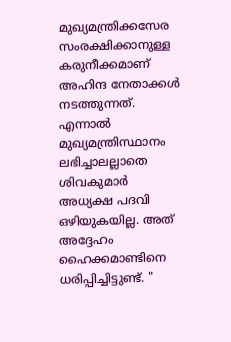മുഖ്യമന്ത്രിക്കസേര സംരക്ഷിക്കാനുള്ള കരുനീക്കമാണ് അഹിന്ദ നേതാക്കൾ നടത്തുന്നത്. എന്നാൽ മുഖ്യമന്ത്രിസ്ഥാനം ലഭിച്ചാലല്ലാതെ ശിവകുമാർ അധ്യക്ഷ പദവി ഒഴിയുകയില്ല. അത് അദ്ദേഹം ഹൈക്കമാണ്ടിനെ ധരിപ്പിച്ചിട്ടുണ്ട്. "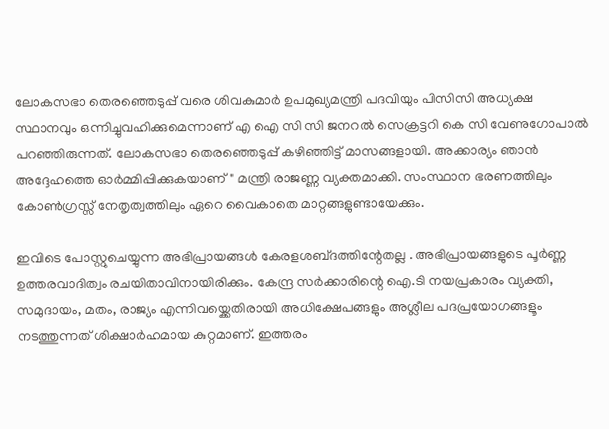ലോകസഭാ തെരഞ്ഞെടുപ്പ് വരെ ശിവകുമാർ ഉപമുഖ്യമന്ത്രി പദവിയും പിസിസി അധ്യക്ഷ സ്ഥാനവും ഒന്നിച്ചുവഹിക്കുമെന്നാണ് എ ഐ സി സി ജനറൽ സെക്രട്ടറി കെ സി വേണുഗോപാൽ പറഞ്ഞിരുന്നത്. ലോകസഭാ തെരഞ്ഞെടുപ്പ് കഴിഞ്ഞിട്ട് മാസങ്ങളായി. അക്കാര്യം ഞാൻ അദ്ദേഹത്തെ ഓർമ്മിപ്പിക്കുകയാണ്" മന്ത്രി രാജണ്ണ വ്യക്തമാക്കി. സംസ്ഥാന ഭരണത്തിലും കോൺഗ്രസ്സ് നേതൃത്വത്തിലും ഏറെ വൈകാതെ മാറ്റങ്ങളുണ്ടായേക്കും.

ഇവിടെ പോസ്റ്റുചെയ്യുന്ന അഭിപ്രായങ്ങള്‍ കേരളശബ്‌ദത്തിന്റേതല്ല . അഭിപ്രായങ്ങളുടെ പൂര്‍ണ്ണ ഉത്തരവാദിത്വം രചയിതാവിനായിരിക്കും. കേന്ദ്ര സർക്കാരിന്റെ ഐ.ടി നയപ്രകാരം വ്യക്തി, സമുദായം, മതം, രാജ്യം എന്നിവയ്ക്കെതിരായി അധിക്ഷേപങ്ങളും അശ്ലീല പദപ്രയോഗങ്ങളൂം നടത്തുന്നത് ശിക്ഷാര്‍ഹമായ കുറ്റമാണ്. ഇത്തരം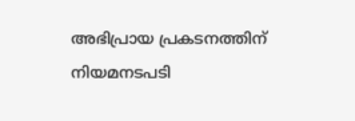അഭിപ്രായ പ്രകടനത്തിന് നിയമനടപടി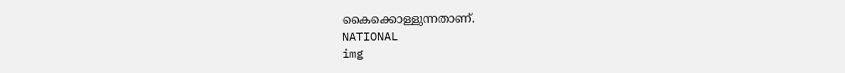കൈക്കൊള്ളുന്നതാണ്.
NATIONAL
img